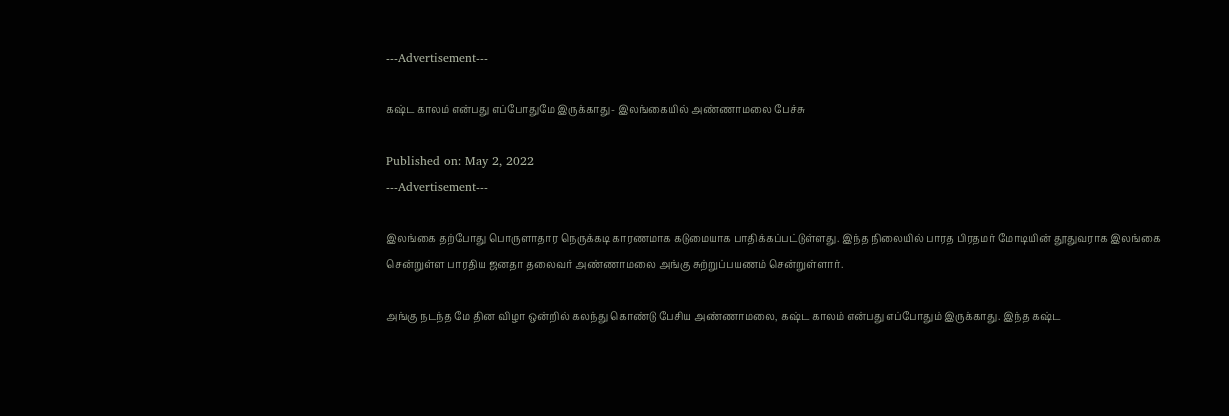---Advertisement---

கஷ்ட காலம் என்பது எப்போதுமே இருக்காது- இலங்கையில் அண்ணாமலை பேச்சு

Published on: May 2, 2022
---Advertisement---

இலங்கை தற்போது பொருளாதார நெருக்கடி காரணமாக கடுமையாக பாதிக்கப்பட்டுள்ளது. இந்த நிலையில் பாரத பிரதமர் மோடியின் தூதுவராக இலங்கை சென்றுள்ள பாரதிய ஜனதா தலைவர் அண்ணாமலை அங்கு சுற்றுப்பயணம் சென்றுள்ளார்.

அங்கு நடந்த மே தின விழா ஒன்றில் கலந்து கொண்டு பேசிய அண்ணாமலை, கஷ்ட காலம் என்பது எப்போதும் இருக்காது. இந்த கஷ்ட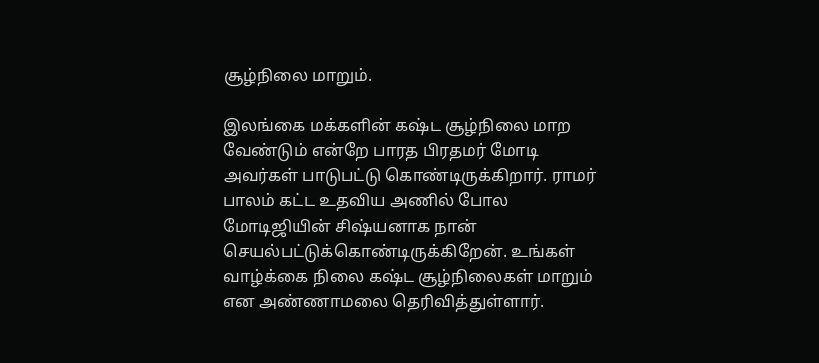சூழ்நிலை மாறும்.

இலங்கை மக்களின் கஷ்ட சூழ்நிலை மாற வேண்டும் என்றே பாரத பிரதமர் மோடி அவர்கள் பாடுபட்டு கொண்டிருக்கிறார். ராமர் பாலம் கட்ட உதவிய அணில் போல மோடிஜியின் சிஷ்யனாக நான் செயல்பட்டுக்கொண்டிருக்கிறேன். உங்கள் வாழ்க்கை நிலை கஷ்ட சூழ்நிலைகள் மாறும் என அண்ணாமலை தெரிவித்துள்ளார்.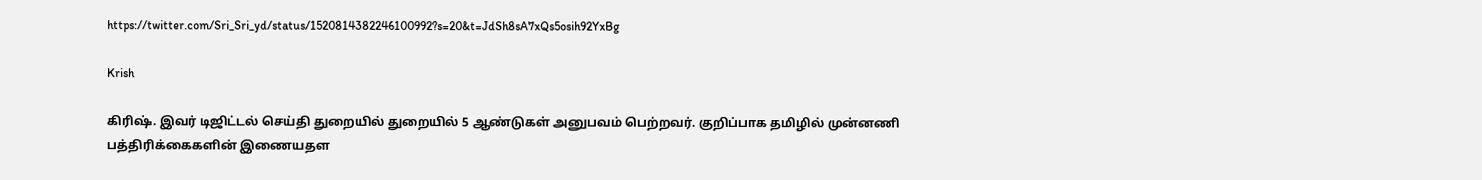https://twitter.com/Sri_Sri_yd/status/1520814382246100992?s=20&t=JdSh8sA7xQs5osih92YxBg

Krish

கிரிஷ். இவர் டிஜிட்டல் செய்தி துறையில் துறையில் 5 ஆண்டுகள் அனுபவம் பெற்றவர். குறிப்பாக தமிழில் முன்னணி பத்திரிக்கைகளின் இணையதள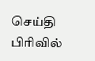செய்தி பிரிவில்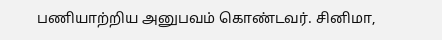பணியாற்றிய அனுபவம் கொண்டவர். சினிமா,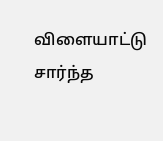விளையாட்டு சார்ந்த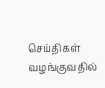செய்திகள் வழங்குவதில்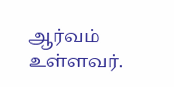ஆர்வம் உள்ளவர்.